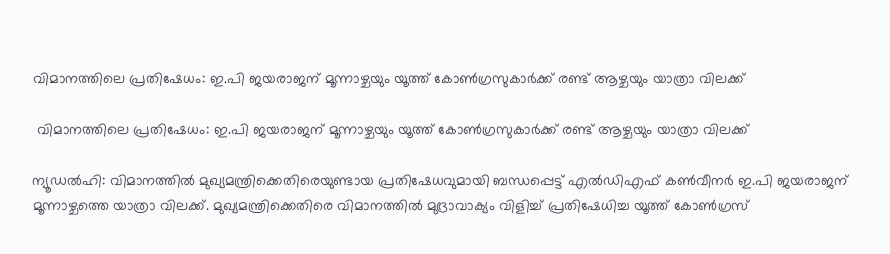വിമാനത്തിലെ പ്രതിഷേധം: ഇ.പി ജയരാജന് മൂന്നാഴ്ചയും യൂത്ത് കോണ്‍ഗ്രസുകാര്‍ക്ക് രണ്ട് ആഴ്ചയും യാത്രാ വിലക്ക്

 വിമാനത്തിലെ പ്രതിഷേധം: ഇ.പി ജയരാജന് മൂന്നാഴ്ചയും യൂത്ത് കോണ്‍ഗ്രസുകാര്‍ക്ക് രണ്ട് ആഴ്ചയും യാത്രാ വിലക്ക്

ന്യൂഡല്‍ഹി: വിമാനത്തില്‍ മുഖ്യമന്ത്രിക്കെതിരെയുണ്ടായ പ്രതിഷേധവുമായി ബന്ധപ്പെട്ട് എല്‍ഡിഎഫ് കണ്‍വീനര്‍ ഇ.പി ജയരാജന് മൂന്നാഴ്ചത്തെ യാത്രാ വിലക്ക്. മുഖ്യമന്ത്രിക്കെതിരെ വിമാനത്തില്‍ മുദ്രാവാക്യം വിളിച്ച് പ്രതിഷേധിച്ച യൂത്ത് കോണ്‍ഗ്രസ്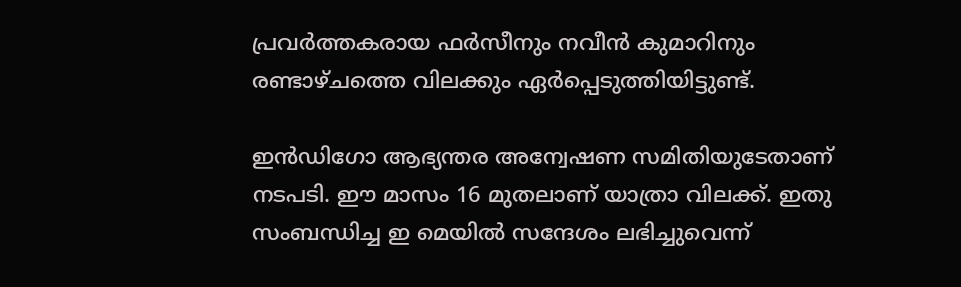പ്രവര്‍ത്തകരായ ഫര്‍സീനും നവീന്‍ കുമാറിനും രണ്ടാഴ്ചത്തെ വിലക്കും ഏര്‍പ്പെടുത്തിയിട്ടുണ്ട്.

ഇന്‍ഡിഗോ ആഭ്യന്തര അന്വേഷണ സമിതിയുടേതാണ് നടപടി. ഈ മാസം 16 മുതലാണ് യാത്രാ വിലക്ക്. ഇതു സംബന്ധിച്ച ഇ മെയില്‍ സന്ദേശം ലഭിച്ചുവെന്ന്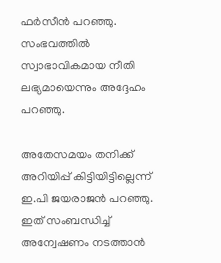ഫര്‍സീന്‍ പറഞ്ഞു. സംഭവത്തില്‍ സ്വാഭാവികമായ നീതി ലഭ്യമായെന്നും അദ്ദേഹം പറഞ്ഞു.

അതേസമയം തനിക്ക് അറിയിപ്പ് കിട്ടിയിട്ടില്ലെന്ന് ഇ.പി ജയരാജന്‍ പറഞ്ഞു. ഇത് സംബന്ധിച്ച് അന്വേഷണം നടത്താന്‍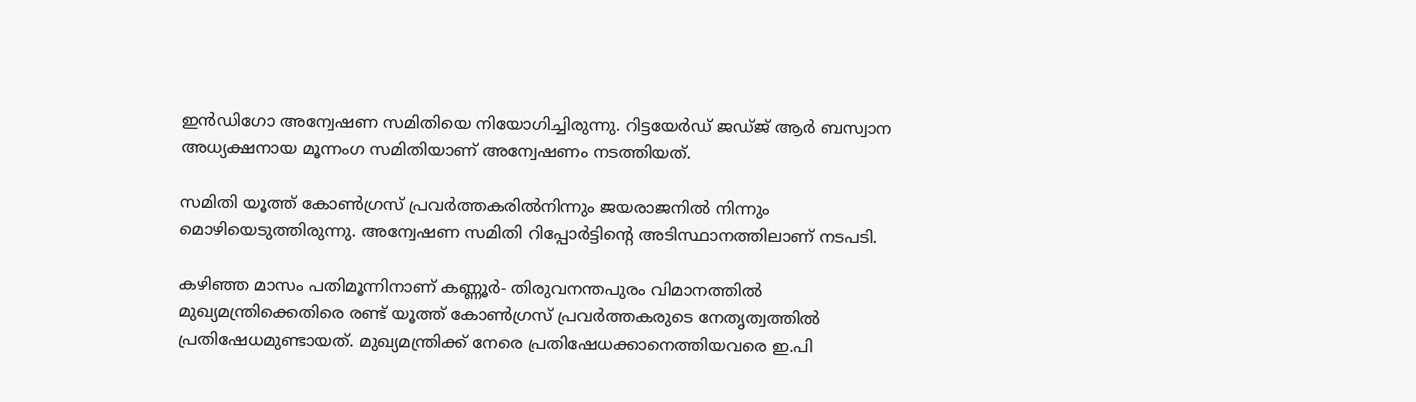ഇന്‍ഡിഗോ അന്വേഷണ സമിതിയെ നിയോഗിച്ചിരുന്നു. റിട്ടയേര്‍ഡ് ജഡ്ജ് ആര്‍ ബസ്വാന അധ്യക്ഷനായ മൂന്നംഗ സമിതിയാണ് അന്വേഷണം നടത്തിയത്.

സമിതി യൂത്ത് കോണ്‍ഗ്രസ് പ്രവര്‍ത്തകരില്‍നിന്നും ജയരാജനില്‍ നിന്നും മൊഴിയെടുത്തിരുന്നു. അന്വേഷണ സമിതി റിപ്പോര്‍ട്ടിന്റെ അടിസ്ഥാനത്തിലാണ് നടപടി.

കഴിഞ്ഞ മാസം പതിമൂന്നിനാണ് കണ്ണൂര്‍- തിരുവനന്തപുരം വിമാനത്തില്‍ മുഖ്യമന്ത്രിക്കെതിരെ രണ്ട് യൂത്ത് കോണ്‍ഗ്രസ് പ്രവര്‍ത്തകരുടെ നേതൃത്വത്തില്‍ പ്രതിഷേധമുണ്ടായത്. മുഖ്യമന്ത്രിക്ക് നേരെ പ്രതിഷേധക്കാനെത്തിയവരെ ഇ.പി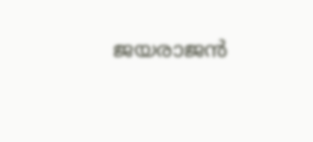ജയരാജന്‍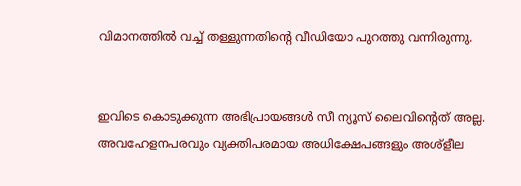വിമാനത്തില്‍ വച്ച് തള്ളുന്നതിന്റെ വീഡിയോ പുറത്തു വന്നിരുന്നു.


ഇവിടെ കൊടുക്കുന്ന അഭിപ്രായങ്ങള്‍ സീ ന്യൂസ് ലൈവിന്റെത് അല്ല. അവഹേളനപരവും വ്യക്തിപരമായ അധിക്ഷേപങ്ങളും അശ്‌ളീല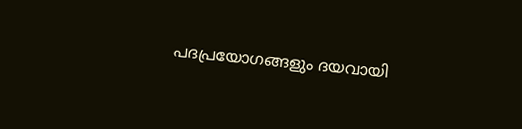പദപ്രയോഗങ്ങളും ദയവായി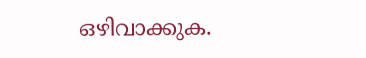ഒഴിവാക്കുക.